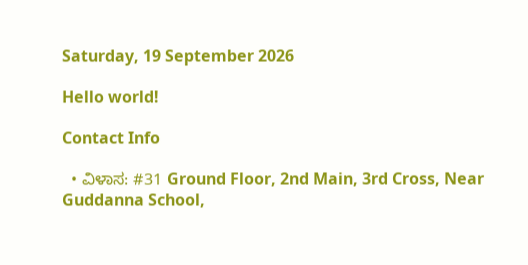Saturday, 19 September 2026

Hello world!

Contact Info

  • ವಿಳಾಸ: #31 Ground Floor, 2nd Main, 3rd Cross, Near Guddanna School,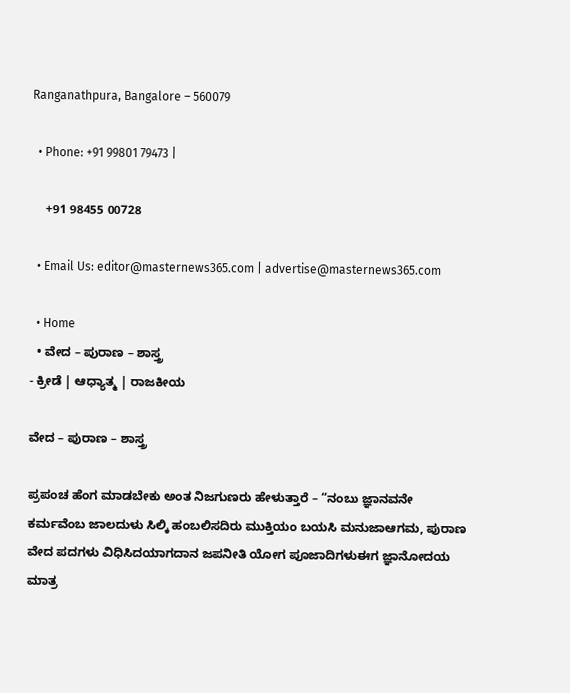Ranganathpura, Bangalore – 560079

  • Phone: +91 99801 79473 |

    +91 98455 00728

  • Email Us: editor@masternews365.com | advertise@masternews365.com

  • Home
  • ವೇದ – ಪುರಾಣ – ಶಾಸ್ತ್ರ
- ಕ್ರೀಡೆ | ಆಧ್ಯಾತ್ಮ | ರಾಜಕೀಯ

ವೇದ – ಪುರಾಣ – ಶಾಸ್ತ್ರ

ಪ್ರಪಂಚ ಹೆಂಗ ಮಾಡಬೇಕು ಅಂತ ನಿಜಗುಣರು ಹೇಳುತ್ತಾರೆ – “ನಂಬು ಜ್ಞಾನವನೇ ಕರ್ಮವೆಂಬ ಜಾಲದುಳು ಸಿಲ್ಕಿ ಹಂಬಲಿಸದಿರು ಮುಕ್ತಿಯಂ ಬಯಸಿ ಮನುಜಾಆಗಮ, ಪುರಾಣ ವೇದ ಪದಗಳು ವಿಧಿಸಿದಯಾಗದಾನ ಜಪನೀತಿ ಯೋಗ ಪೂಜಾದಿಗಳುಈಗ ಜ್ಞಾನೋದಯ ಮಾತ್ರ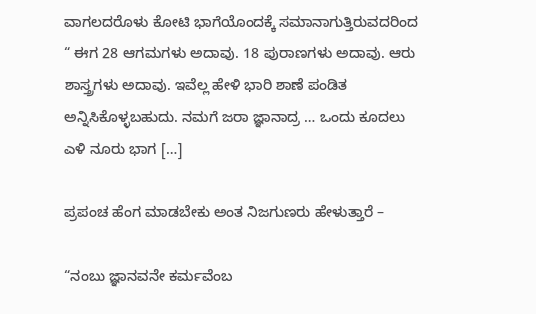ವಾಗಲದರೊಳು ಕೋಟಿ ಭಾಗೆಯೊಂದಕ್ಕೆ ಸಮಾನಾಗುತ್ತಿರುವದರಿಂದ “ ಈಗ 28 ಆಗಮಗಳು ಅದಾವು. 18 ಪುರಾಣಗಳು ಅದಾವು. ಆರು ಶಾಸ್ತ್ರಗಳು ಅದಾವು. ಇವೆಲ್ಲ ಹೇಳಿ ಭಾರಿ ಶಾಣೆ ಪಂಡಿತ ಅನ್ನಿಸಿಕೊಳ್ಳಬಹುದು. ನಮಗೆ ಜರಾ ಜ್ಞಾನಾದ್ರ … ಒಂದು ಕೂದಲು ಎಳಿ ನೂರು ಭಾಗ […]

ಪ್ರಪಂಚ ಹೆಂಗ ಮಾಡಬೇಕು ಅಂತ ನಿಜಗುಣರು ಹೇಳುತ್ತಾರೆ –

“ನಂಬು ಜ್ಞಾನವನೇ ಕರ್ಮವೆಂಬ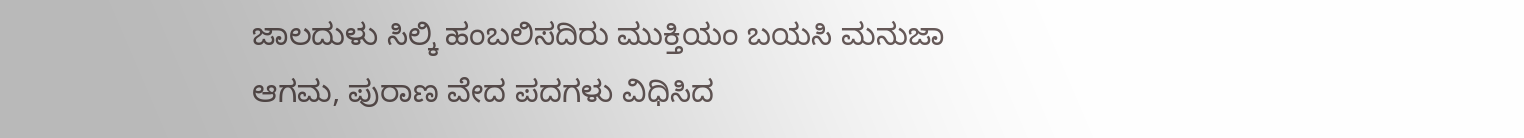ಜಾಲದುಳು ಸಿಲ್ಕಿ ಹಂಬಲಿಸದಿರು ಮುಕ್ತಿಯಂ ಬಯಸಿ ಮನುಜಾ
ಆಗಮ, ಪುರಾಣ ವೇದ ಪದಗಳು ವಿಧಿಸಿದ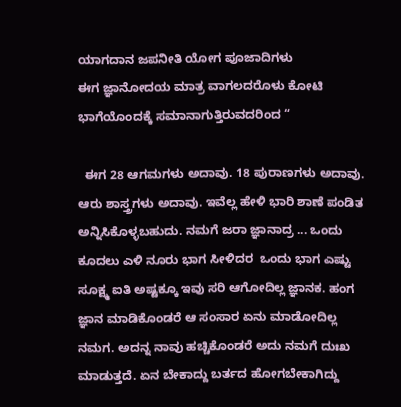ಯಾಗದಾನ ಜಪನೀತಿ ಯೋಗ ಪೂಜಾದಿಗಳು
ಈಗ ಜ್ಞಾನೋದಯ ಮಾತ್ರ ವಾಗಲದರೊಳು ಕೋಟಿ ಭಾಗೆಯೊಂದಕ್ಕೆ ಸಮಾನಾಗುತ್ತಿರುವದರಿಂದ “

  ಈಗ 28 ಆಗಮಗಳು ಅದಾವು. 18 ಪುರಾಣಗಳು ಅದಾವು. ಆರು ಶಾಸ್ತ್ರಗಳು ಅದಾವು. ಇವೆಲ್ಲ ಹೇಳಿ ಭಾರಿ ಶಾಣೆ ಪಂಡಿತ ಅನ್ನಿಸಿಕೊಳ್ಳಬಹುದು. ನಮಗೆ ಜರಾ ಜ್ಞಾನಾದ್ರ ... ಒಂದು ಕೂದಲು ಎಳಿ ನೂರು ಭಾಗ ಸೀಳಿದರ  ಒಂದು ಭಾಗ ಎಷ್ಟು ಸೂಕ್ಷ್ಮ ಐತಿ ಅಷ್ಟಕ್ಕೂ ಇವು ಸರಿ ಆಗೋದಿಲ್ಲ ಜ್ಞಾನಕ. ಹಂಗ ಜ್ಞಾನ ಮಾಡಿಕೊಂಡರೆ ಆ ಸಂಸಾರ ಏನು ಮಾಡೋದಿಲ್ಲ ನಮಗ. ಅದನ್ನ ನಾವು ಹಚ್ಚಿಕೊಂಡರೆ ಅದು ನಮಗೆ ದುಃಖ ಮಾಡುತ್ತದೆ. ಏನ ಬೇಕಾದ್ದು ಬರ್ತದ ಹೋಗಬೇಕಾಗಿದ್ದು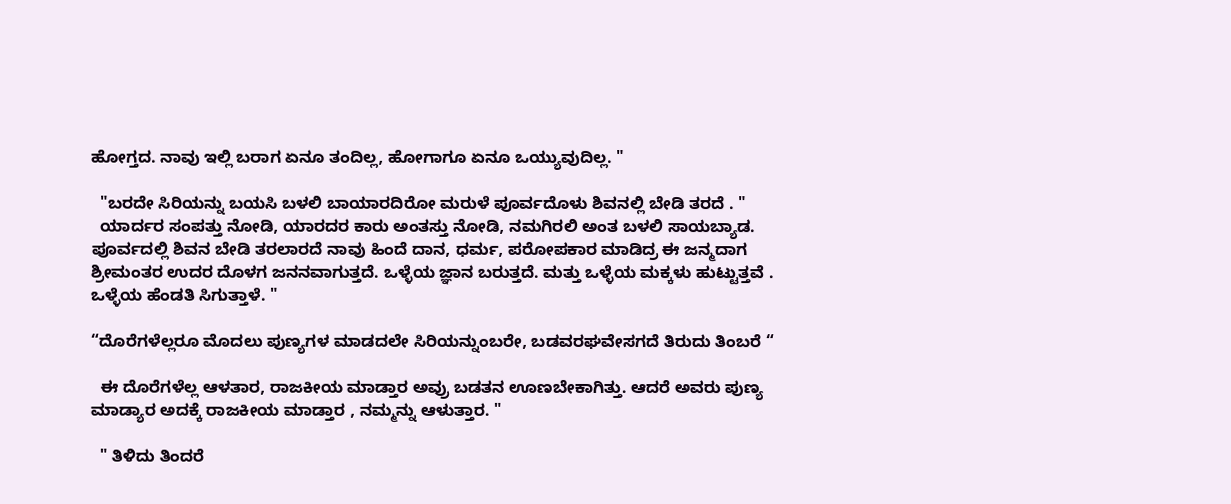ಹೋಗ್ತದ. ನಾವು ಇಲ್ಲಿ ಬರಾಗ ಏನೂ ತಂದಿಲ್ಲ, ಹೋಗಾಗೂ ಏನೂ ಒಯ್ಯುವುದಿಲ್ಲ. "

  "ಬರದೇ ಸಿರಿಯನ್ನು ಬಯಸಿ ಬಳಲಿ ಬಾಯಾರದಿರೋ ಮರುಳೆ ಪೂರ್ವದೊಳು ಶಿವನಲ್ಲಿ ಬೇಡಿ ತರದೆ . "
  ಯಾರ್ದರ ಸಂಪತ್ತು ನೋಡಿ, ಯಾರದರ ಕಾರು ಅಂತಸ್ತು ನೋಡಿ, ನಮಗಿರಲಿ ಅಂತ ಬಳಲಿ ಸಾಯಬ್ಯಾಡ. ಪೂರ್ವದಲ್ಲಿ ಶಿವನ ಬೇಡಿ ತರಲಾರದೆ ನಾವು ಹಿಂದೆ ದಾನ, ಧರ್ಮ, ಪರೋಪಕಾರ ಮಾಡಿದ್ರ ಈ ಜನ್ಮದಾಗ ಶ್ರೀಮಂತರ ಉದರ ದೊಳಗ ಜನನವಾಗುತ್ತದೆ. ಒಳ್ಳೆಯ ಜ್ಞಾನ ಬರುತ್ತದೆ. ಮತ್ತು ಒಳ್ಳೆಯ ಮಕ್ಕಳು ಹುಟ್ಟುತ್ತವೆ . ಒಳ್ಳೆಯ ಹೆಂಡತಿ ಸಿಗುತ್ತಾಳೆ. "

“ದೊರೆಗಳೆಲ್ಲರೂ ಮೊದಲು ಪುಣ್ಯಗಳ ಮಾಡದಲೇ ಸಿರಿಯನ್ನುಂಬರೇ, ಬಡವರಘವೇಸಗದೆ ತಿರುದು ತಿಂಬರೆ “

  ಈ ದೊರೆಗಳೆಲ್ಲ ಆಳತಾರ, ರಾಜಕೀಯ ಮಾಡ್ತಾರ ಅವ್ರು ಬಡತನ ಊಣಬೇಕಾಗಿತ್ತು. ಆದರೆ ಅವರು ಪುಣ್ಯ ಮಾಡ್ಯಾರ ಅದಕ್ಕೆ ರಾಜಕೀಯ ಮಾಡ್ತಾರ , ನಮ್ಮನ್ನು ಆಳುತ್ತಾರ. "

  " ತಿಳಿದು ತಿಂದರೆ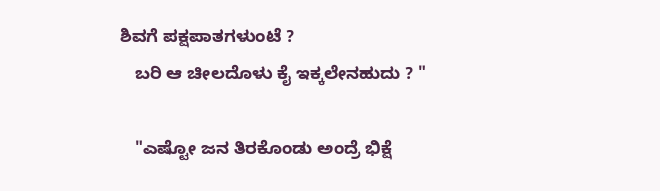ಶಿವಗೆ ಪಕ್ಷಪಾತಗಳುಂಟೆ ?
   ಬರಿ ಆ ಚೀಲದೊಳು ಕೈ ಇಕ್ಕಲೇನಹುದು ? "

   "ಎಷ್ಟೋ ಜನ ತಿರಕೊಂಡು ಅಂದ್ರೆ ಭಿಕ್ಷೆ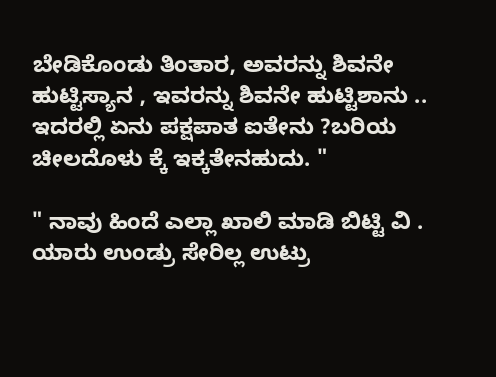ಬೇಡಿಕೊಂಡು ತಿಂತಾರ, ಅವರನ್ನು ಶಿವನೇ ಹುಟ್ಟಿಸ್ಯಾನ , ಇವರನ್ನು ಶಿವನೇ ಹುಟ್ಟಿಶಾನು ..  ಇದರಲ್ಲಿ ಏನು ಪಕ್ಷಪಾತ ಐತೇನು ?ಬರಿಯ ಚೀಲದೊಳು ಕ್ಕೆ ಇಕ್ಕತೇನಹುದು. "

" ನಾವು ಹಿಂದೆ ಎಲ್ಲಾ ಖಾಲಿ ಮಾಡಿ ಬಿಟ್ಟಿ ವಿ . ಯಾರು ಉಂಡ್ರು ಸೇರಿಲ್ಲ ಉಟ್ರು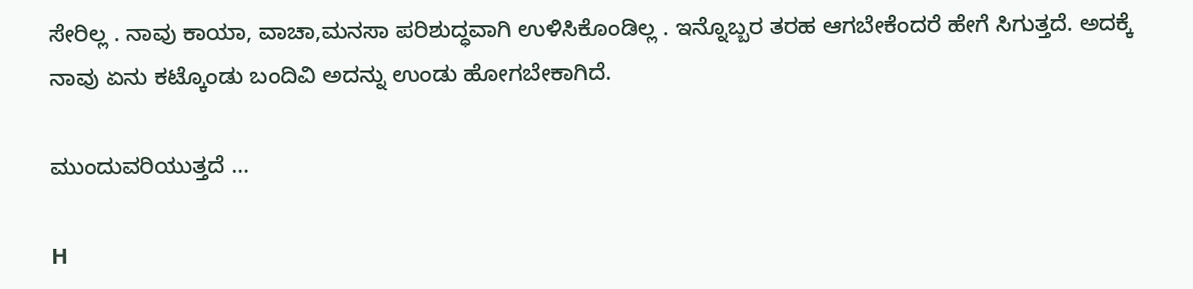ಸೇರಿಲ್ಲ . ನಾವು ಕಾಯಾ, ವಾಚಾ,ಮನಸಾ ಪರಿಶುದ್ಧವಾಗಿ ಉಳಿಸಿಕೊಂಡಿಲ್ಲ . ಇನ್ನೊಬ್ಬರ ತರಹ ಆಗಬೇಕೆಂದರೆ ಹೇಗೆ ಸಿಗುತ್ತದೆ. ಅದಕ್ಕೆ ನಾವು ಏನು ಕಟ್ಕೊಂಡು ಬಂದಿವಿ ಅದನ್ನು ಉಂಡು ಹೋಗಬೇಕಾಗಿದೆ.

ಮುಂದುವರಿಯುತ್ತದೆ …

H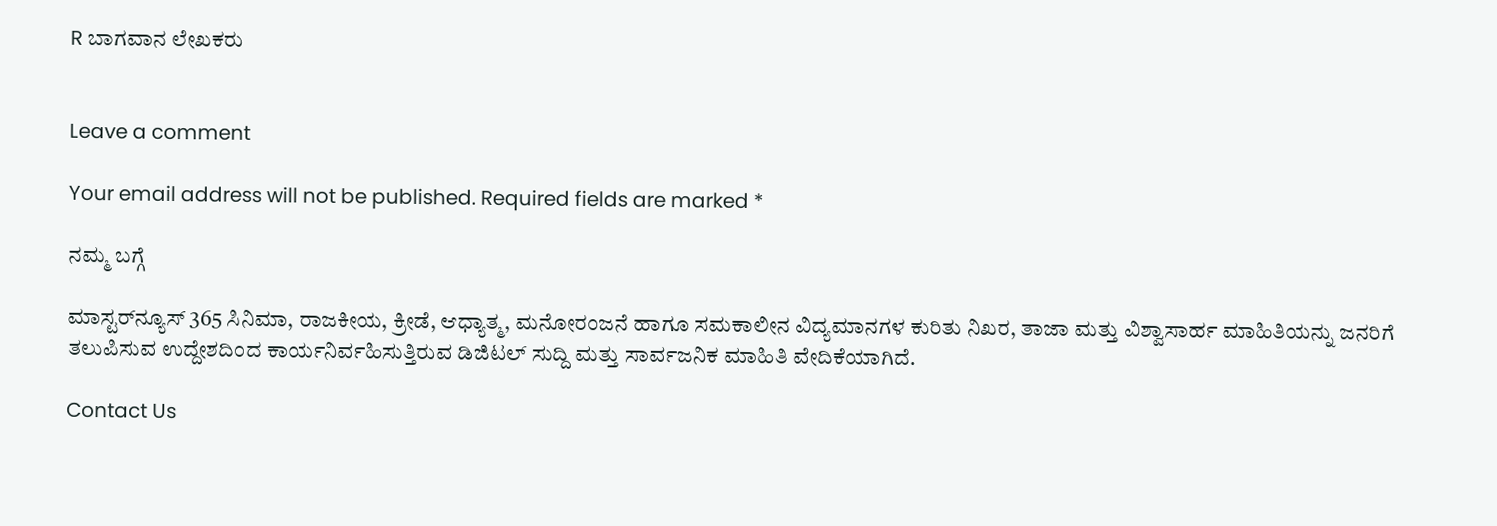R ಬಾಗವಾನ ಲೇಖಕರು


Leave a comment

Your email address will not be published. Required fields are marked *

ನಮ್ಮ ಬಗ್ಗೆ

ಮಾಸ್ಟರ್‌ನ್ಯೂಸ್ 365 ಸಿನಿಮಾ, ರಾಜಕೀಯ, ಕ್ರೀಡೆ, ಆಧ್ಯಾತ್ಮ, ಮನೋರಂಜನೆ ಹಾಗೂ ಸಮಕಾಲೀನ ವಿದ್ಯಮಾನಗಳ ಕುರಿತು ನಿಖರ, ತಾಜಾ ಮತ್ತು ವಿಶ್ವಾಸಾರ್ಹ ಮಾಹಿತಿಯನ್ನು ಜನರಿಗೆ ತಲುಪಿಸುವ ಉದ್ದೇಶದಿಂದ ಕಾರ್ಯನಿರ್ವಹಿಸುತ್ತಿರುವ ಡಿಜಿಟಲ್ ಸುದ್ದಿ ಮತ್ತು ಸಾರ್ವಜನಿಕ ಮಾಹಿತಿ ವೇದಿಕೆಯಾಗಿದೆ.

Contact Us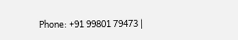Phone: +91 99801 79473 |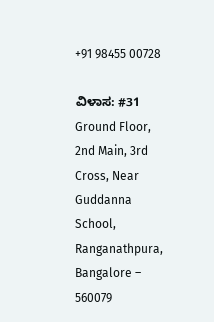+91 98455 00728

ವಿಳಾಸ: #31 Ground Floor, 2nd Main, 3rd Cross, Near Guddanna School, Ranganathpura, Bangalore – 560079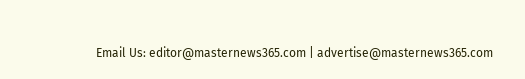Email Us: editor@masternews365.com | advertise@masternews365.com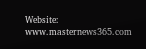Website: www.masternews365.com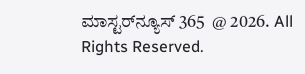ಮಾಸ್ಟರ್‌ನ್ಯೂಸ್ 365  @ 2026. All Rights Reserved.